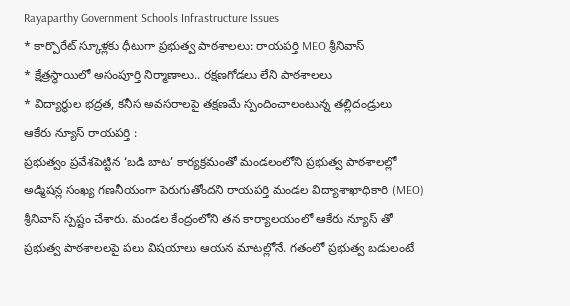Rayaparthy Government Schools Infrastructure Issues
* కార్పొరేట్ స్కూళ్లకు ధీటుగా ప్రభుత్వ పాఠశాలలు: రాయపర్తి MEO శ్రీనివాస్
* క్షేత్రస్థాయిలో అసంపూర్తి నిర్మాణాలు.. రక్షణగోడలు లేని పాఠశాలలు
* విద్యార్థుల భద్రత, కనీస అవసరాలపై తక్షణమే స్పందించాలంటున్న తల్లిదండ్రులు
ఆకేరు న్యూస్ రాయపర్తి :
ప్రభుత్వం ప్రవేశపెట్టిన ‘బడి బాట’ కార్యక్రమంతో మండలంలోని ప్రభుత్వ పాఠశాలల్లో అడ్మిషన్ల సంఖ్య గణనీయంగా పెరుగుతోందని రాయపర్తి మండల విద్యాశాఖాధికారి (MEO) శ్రీనివాస్ స్పష్టం చేశారు. మండల కేంద్రంలోని తన కార్యాలయంలో ఆకేరు న్యూస్ తో ప్రభుత్వ పాఠశాలలపై పలు విషయాలు ఆయన మాటల్లోనే. గతంలో ప్రభుత్వ బడులంటే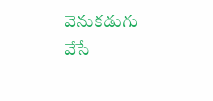వెనుకడుగు వేసే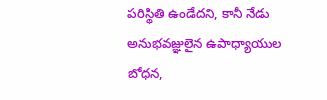పరిస్థితి ఉండేదని, కానీ నేడు అనుభవజ్ఞులైన ఉపాధ్యాయుల బోధన,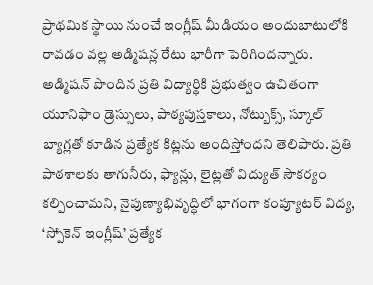ప్రాథమిక స్థాయి నుంచే ఇంగ్లీష్ మీడియం అందుబాటులోకి రావడం వల్ల అడ్మిషన్ల రేటు భారీగా పెరిగిందన్నారు.
అడ్మిషన్ పొందిన ప్రతి విద్యార్థికి ప్రభుత్వం ఉచితంగా యూనిఫాం డ్రెస్సులు, పాఠ్యపుస్తకాలు, నోట్బుక్స్, స్కూల్ బ్యాగ్లతో కూడిన ప్రత్యేక కిట్లను అందిస్తోందని తెలిపారు. ప్రతి పాఠశాలకు తాగునీరు, ఫ్యాన్లు, లైట్లతో విద్యుత్ సౌకర్యం కల్పించామని, నైపుణ్యాభివృద్ధిలో భాగంగా కంప్యూటర్ విద్య, ‘స్పోకెన్ ఇంగ్లీష్’ ప్రత్యేక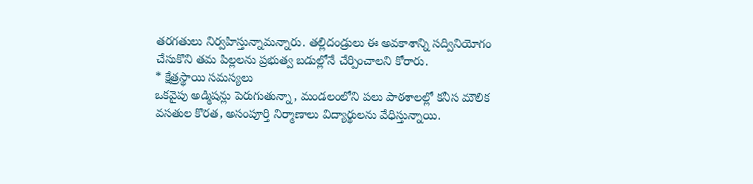తరగతులు నిర్వహిస్తున్నామన్నారు. తల్లిదండ్రులు ఈ అవకాశాన్ని సద్వినియోగం చేసుకొని తమ పిల్లలను ప్రభుత్వ బడుల్లోనే చేర్పించాలని కోరారు.
* క్షేత్రస్థాయి సమస్యలు
ఒకవైపు అడ్మిషన్లు పెరుగుతున్నా, మండలంలోని పలు పాఠశాలల్లో కనీస మౌలిక వసతుల కొరత, అసంపూర్తి నిర్మాణాలు విద్యార్థులను వేధిస్తున్నాయి.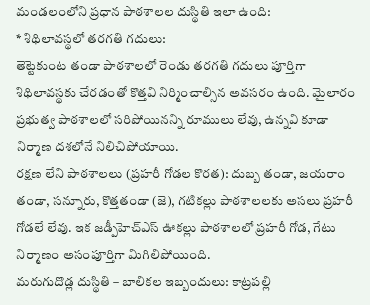మండలంలోని ప్రధాన పాఠశాలల దుస్థితి ఇలా ఉంది:
* శిథిలావస్థలో తరగతి గదులు:
తెట్టెకుంట తండా పాఠశాలలో రెండు తరగతి గదులు పూర్తిగా శిథిలావస్థకు చేరడంతో కొత్తవి నిర్మించాల్సిన అవసరం ఉంది. మైలారం ప్రభుత్వ పాఠశాలలో సరిపోయినన్ని రూములు లేవు, ఉన్నవి కూడా నిర్మాణ దశలోనే నిలిచిపోయాయి.
రక్షణ లేని పాఠశాలలు (ప్రహరీ గోడల కొరత): దుబ్బ తండా, జయరాం తండా, సన్నూరు, కొత్తతండా (జె), గటికల్లు పాఠశాలలకు అసలు ప్రహరీ గోడలే లేవు. ఇక జడ్పీహెచ్ఎస్ ఊకల్లు పాఠశాలలో ప్రహరీ గోడ, గేటు నిర్మాణం అసంపూర్తిగా మిగిలిపోయింది.
మరుగుదొడ్ల దుస్థితి – బాలికల ఇబ్బందులు: కాట్రపల్లి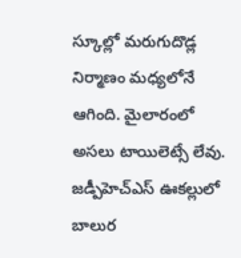స్కూల్లో మరుగుదొడ్ల నిర్మాణం మధ్యలోనే ఆగింది. మైలారంలో అసలు టాయిలెట్సే లేవు. జడ్పీహెచ్ఎస్ ఊకల్లులో బాలుర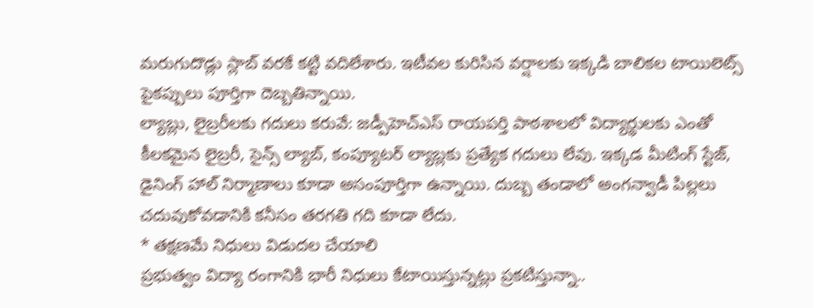మరుగుదొడ్లు స్లాబ్ వరకే కట్టి వదిలేశారు. ఇటీవల కురిసిన వర్షాలకు ఇక్కడి బాలికల టాయిలెట్స్ పైకప్పులు పూర్తిగా దెబ్బతిన్నాయి.
ల్యాబ్లు, లైబ్రరీలకు గదులు కరువే: జడ్పీహెచ్ఎస్ రాయపర్తి పాఠశాలలో విద్యార్థులకు ఎంతో కీలకమైన లైబ్రరీ, సైన్స్ ల్యాబ్, కంప్యూటర్ ల్యాబ్లకు ప్రత్యేక గదులు లేవు. ఇక్కడ మీటింగ్ స్టేజ్, డైనింగ్ హాల్ నిర్మాణాలు కూడా అసంపూర్తిగా ఉన్నాయి. దుబ్బ తండాలో అంగన్వాడీ పిల్లలు చదువుకోవడానికి కనీసం తరగతి గది కూడా లేదు.
* తక్షణమే నిధులు విడుదల చేయాలి
ప్రభుత్వం విద్యా రంగానికి భారీ నిధులు కేటాయిస్తున్నట్లు ప్రకటిస్తున్నా..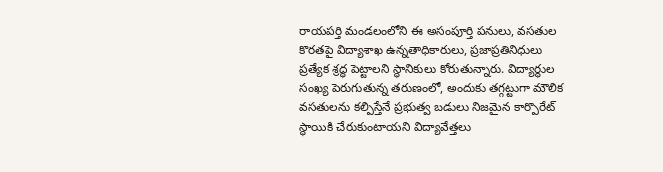రాయపర్తి మండలంలోని ఈ అసంపూర్తి పనులు, వసతుల కొరతపై విద్యాశాఖ ఉన్నతాధికారులు, ప్రజాప్రతినిధులు ప్రత్యేక శ్రద్ధ పెట్టాలని స్థానికులు కోరుతున్నారు. విద్యార్థుల సంఖ్య పెరుగుతున్న తరుణంలో, అందుకు తగ్గట్టుగా మౌలిక వసతులను కల్పిస్తేనే ప్రభుత్వ బడులు నిజమైన కార్పొరేట్ స్థాయికి చేరుకుంటాయని విద్యావేత్తలు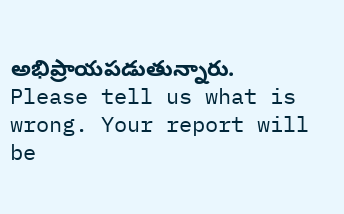అభిప్రాయపడుతున్నారు.
Please tell us what is wrong. Your report will be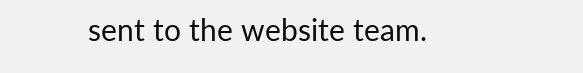sent to the website team.